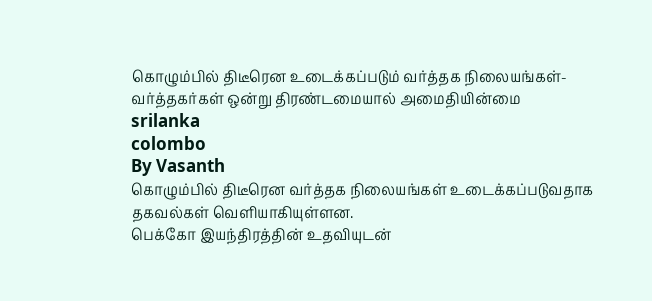கொழும்பில் திடீரென உடைக்கப்படும் வர்த்தக நிலையங்கள்- வர்த்தகர்கள் ஒன்று திரண்டமையால் அமைதியின்மை
srilanka
colombo
By Vasanth
கொழும்பில் திடீரென வர்த்தக நிலையங்கள் உடைக்கப்படுவதாக தகவல்கள் வெளியாகியுள்ளன.
பெக்கோ இயந்திரத்தின் உதவியுடன்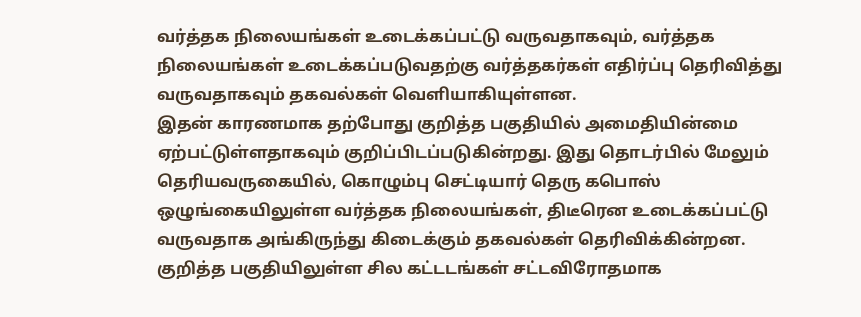வர்த்தக நிலையங்கள் உடைக்கப்பட்டு வருவதாகவும், வர்த்தக நிலையங்கள் உடைக்கப்படுவதற்கு வர்த்தகர்கள் எதிர்ப்பு தெரிவித்து வருவதாகவும் தகவல்கள் வெளியாகியுள்ளன.
இதன் காரணமாக தற்போது குறித்த பகுதியில் அமைதியின்மை ஏற்பட்டுள்ளதாகவும் குறிப்பிடப்படுகின்றது. இது தொடர்பில் மேலும் தெரியவருகையில், கொழும்பு செட்டியார் தெரு கபொஸ் ஒழுங்கையிலுள்ள வர்த்தக நிலையங்கள், திடீரென உடைக்கப்பட்டு வருவதாக அங்கிருந்து கிடைக்கும் தகவல்கள் தெரிவிக்கின்றன.
குறித்த பகுதியிலுள்ள சில கட்டடங்கள் சட்டவிரோதமாக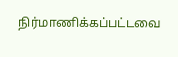நிர்மாணிக்கப்பட்டவை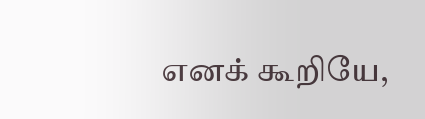எனக் கூறியே,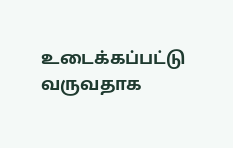உடைக்கப்பட்டு வருவதாக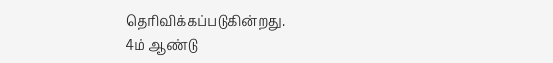தெரிவிக்கப்படுகின்றது.
4ம் ஆண்டு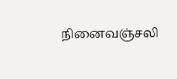நினைவஞ்சலி